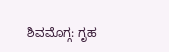ಶಿವಮೊಗ್ಗ: ಗೃಹ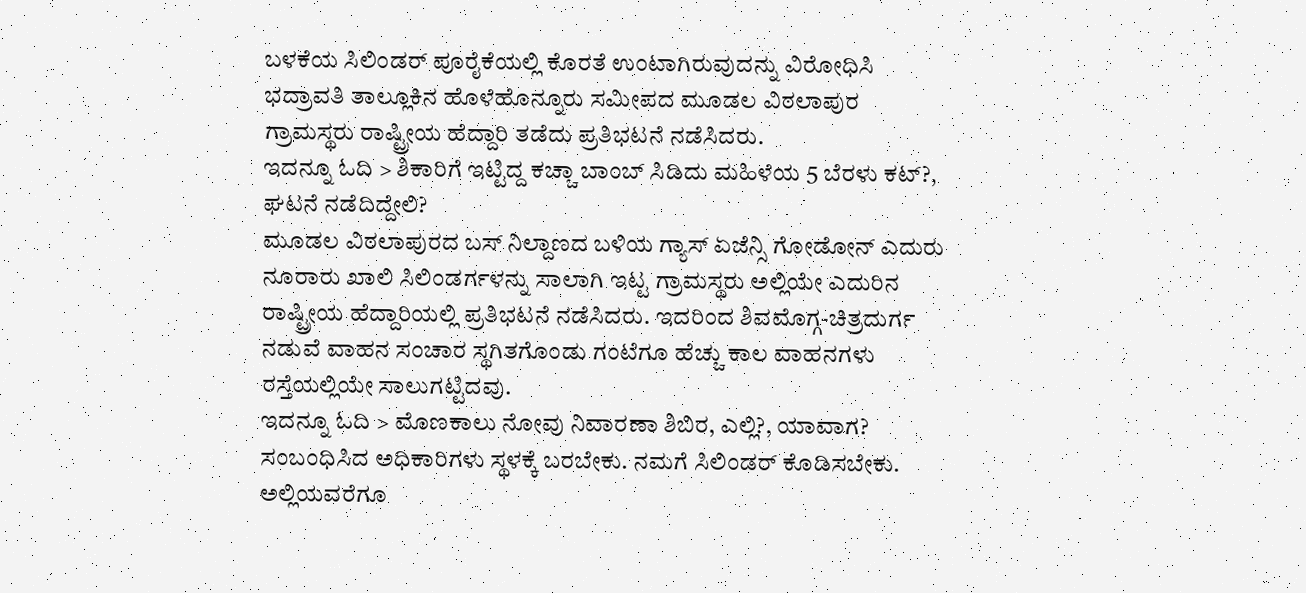ಬಳಕೆಯ ಸಿಲಿಂಡರ್ ಪೂರೈಕೆಯಲ್ಲಿ ಕೊರತೆ ಉಂಟಾಗಿರುವುದನ್ನು ವಿರೋಧಿಸಿ ಭದ್ರಾವತಿ ತಾಲ್ಲೂಕಿನ ಹೊಳೆಹೊನ್ನೂರು ಸಮೀಪದ ಮೂಡಲ ವಿಠಲಾಪುರ ಗ್ರಾಮಸ್ಥರು ರಾಷ್ಟ್ರೀಯ ಹೆದ್ದಾರಿ ತಡೆದು ಪ್ರತಿಭಟನೆ ನಡೆಸಿದರು.
ಇದನ್ನೂ ಓದಿ > ಶಿಕಾರಿಗೆ ಇಟ್ಟಿದ್ದ ಕಚ್ಚಾ ಬಾಂಬ್ ಸಿಡಿದು ಮಹಿಳೆಯ 5 ಬೆರಳು ಕಟ್?, ಘಟನೆ ನಡೆದಿದ್ದೇಲಿ?
ಮೂಡಲ ವಿಠಲಾಪುರದ ಬಸ್ ನಿಲ್ದಾಣದ ಬಳಿಯ ಗ್ಯಾಸ್ ಏಜೆನ್ಸಿ ಗೋಡೋನ್ ಎದುರು ನೂರಾರು ಖಾಲಿ ಸಿಲಿಂಡರ್ಗಳನ್ನು ಸಾಲಾಗಿ ಇಟ್ಟ ಗ್ರಾಮಸ್ಥರು ಅಲ್ಲಿಯೇ ಎದುರಿನ ರಾಷ್ಟ್ರೀಯ ಹೆದ್ದಾರಿಯಲ್ಲಿ ಪ್ರತಿಭಟನೆ ನಡೆಸಿದರು. ಇದರಿಂದ ಶಿವಮೊಗ್ಗ-ಚಿತ್ರದುರ್ಗ ನಡುವೆ ವಾಹನ ಸಂಚಾರ ಸ್ಥಗಿತಗೊಂಡು ಗಂಟೆಗೂ ಹೆಚ್ಚು ಕಾಲ ವಾಹನಗಳು ರಸ್ತೆಯಲ್ಲಿಯೇ ಸಾಲುಗಟ್ಟಿದವು.
ಇದನ್ನೂ ಓದಿ > ಮೊಣಕಾಲು ನೋವು ನಿವಾರಣಾ ಶಿಬಿರ, ಎಲ್ಲಿ?, ಯಾವಾಗ?
ಸಂಬಂಧಿಸಿದ ಅಧಿಕಾರಿಗಳು ಸ್ಥಳಕ್ಕೆ ಬರಬೇಕು. ನಮಗೆ ಸಿಲಿಂಡರ್ ಕೊಡಿಸಬೇಕು. ಅಲ್ಲಿಯವರೆಗೂ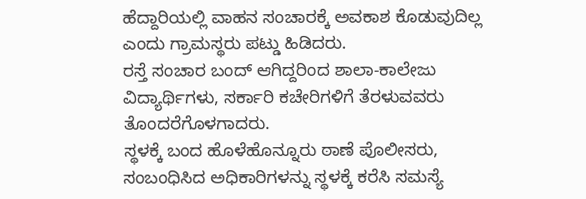ಹೆದ್ದಾರಿಯಲ್ಲಿ ವಾಹನ ಸಂಚಾರಕ್ಕೆ ಅವಕಾಶ ಕೊಡುವುದಿಲ್ಲ ಎಂದು ಗ್ರಾಮಸ್ಥರು ಪಟ್ಡು ಹಿಡಿದರು.
ರಸ್ತೆ ಸಂಚಾರ ಬಂದ್ ಆಗಿದ್ದರಿಂದ ಶಾಲಾ-ಕಾಲೇಜು ವಿದ್ಯಾರ್ಥಿಗಳು, ಸರ್ಕಾರಿ ಕಚೇರಿಗಳಿಗೆ ತೆರಳುವವರು ತೊಂದರೆಗೊಳಗಾದರು.
ಸ್ಥಳಕ್ಕೆ ಬಂದ ಹೊಳೆಹೊನ್ನೂರು ಠಾಣೆ ಪೊಲೀಸರು, ಸಂಬಂಧಿಸಿದ ಅಧಿಕಾರಿಗಳನ್ನು ಸ್ಥಳಕ್ಕೆ ಕರೆಸಿ ಸಮಸ್ಯೆ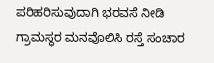ಪರಿಹರಿಸುವುದಾಗಿ ಭರವಸೆ ನೀಡಿ ಗ್ರಾಮಸ್ಥರ ಮನವೊಲಿಸಿ ರಸ್ತೆ ಸಂಚಾರ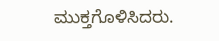ಮುಕ್ತಗೊಳಿಸಿದರು.